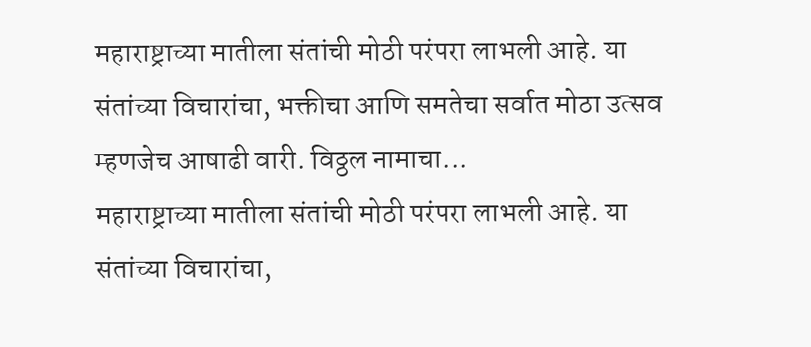महाराष्ट्राच्या मातीला संतांची मोठी परंपरा लाभली आहे. या संतांच्या विचारांचा, भक्तीचा आणि समतेचा सर्वात मोठा उत्सव म्हणजेच आषाढी वारी. विठ्ठल नामाचा...
महाराष्ट्राच्या मातीला संतांची मोठी परंपरा लाभली आहे. या संतांच्या विचारांचा,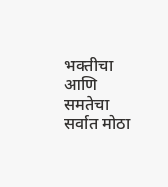भक्तीचा आणि समतेचा सर्वात मोठा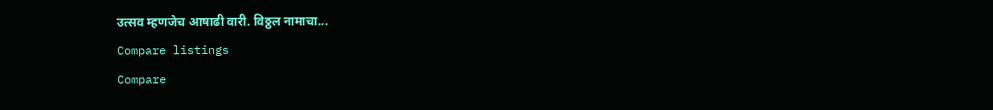उत्सव म्हणजेच आषाढी वारी. विठ्ठल नामाचा...
Compare listings
Compare